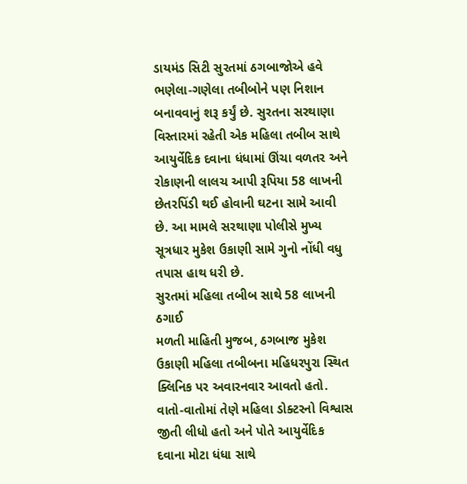ડાયમંડ સિટી સુરતમાં ઠગબાજોએ હવે ભણેલા-ગણેલા તબીબોને પણ નિશાન બનાવવાનું શરૂ કર્યું છે. સુરતના સરથાણા વિસ્તારમાં રહેતી એક મહિલા તબીબ સાથે આયુર્વેદિક દવાના ધંધામાં ઊંચા વળતર અને રોકાણની લાલચ આપી રૂપિયા 58 લાખની છેતરપિંડી થઈ હોવાની ઘટના સામે આવી છે. આ મામલે સરથાણા પોલીસે મુખ્ય સૂત્રધાર મુકેશ ઉકાણી સામે ગુનો નોંધી વધુ તપાસ હાથ ધરી છે.
સુરતમાં મહિલા તબીબ સાથે 58 લાખની ઠગાઈ
મળતી માહિતી મુજબ, ઠગબાજ મુકેશ ઉકાણી મહિલા તબીબના મહિધરપુરા સ્થિત ક્લિનિક પર અવારનવાર આવતો હતો. વાતો-વાતોમાં તેણે મહિલા ડોક્ટરનો વિશ્વાસ જીતી લીધો હતો અને પોતે આયુર્વેદિક દવાના મોટા ધંધા સાથે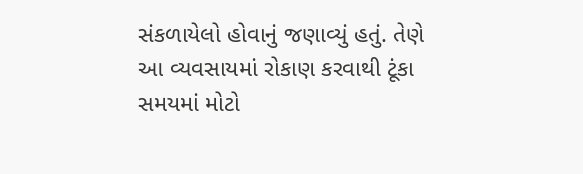સંકળાયેલો હોવાનું જણાવ્યું હતું. તેણે આ વ્યવસાયમાં રોકાણ કરવાથી ટૂંકા સમયમાં મોટો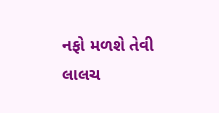નફો મળશે તેવી લાલચ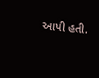આપી હતી.